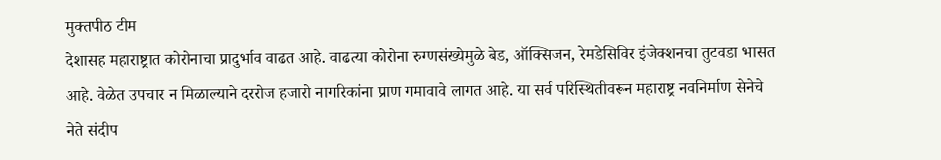मुक्तपीठ टीम
देशासह महाराष्ट्रात कोरोनाचा प्रादुर्भाव वाढत आहे. वाढत्या कोरोना रुग्णसंख्येमुळे बेड, ऑक्सिजन, रेमडेसिविर इंजेक्शनचा तुटवडा भासत आहे. वेळेत उपचार न मिळाल्याने दररोज हजारो नागरिकांना प्राण गमावावे लागत आहे. या सर्व परिस्थितीवरून महाराष्ट्र नवनिर्माण सेनेचे नेते संदीप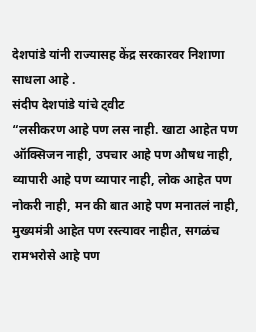देशपांडे यांनी राज्यासह केंद्र सरकारवर निशाणा साधला आहे .
संदीप देशपांडे यांचे ट्वीट
“लसीकरण आहे पण लस नाही. खाटा आहेत पण ऑक्सिजन नाही, उपचार आहे पण औषध नाही, व्यापारी आहे पण व्यापार नाही, लोक आहेत पण नोकरी नाही, मन की बात आहे पण मनातलं नाही, मुख्यमंत्री आहेत पण रस्त्यावर नाहीत, सगळंच रामभरोसे आहे पण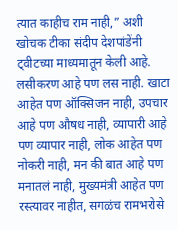त्यात काहीच राम नाही,” अशी खोचक टीका संदीप देशपांडेंनी ट्वीटच्या माध्यमातून केली आहे.
लसीकरण आहे पण लस नाही. खाटा आहेत पण ऑक्सिजन नाही, उपचार आहे पण औषध नाही, व्यापारी आहे पण व्यापार नाही, लोक आहेत पण नोकरी नाही, मन की बात आहे पण मनातलं नाही, मुख्यमंत्री आहेत पण रस्त्यावर नाहीत, सगळंच रामभरोसे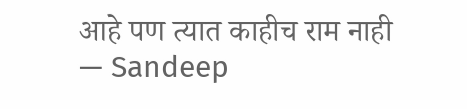आहे पण त्यात काहीच राम नाही
— Sandeep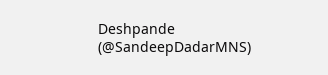Deshpande (@SandeepDadarMNS)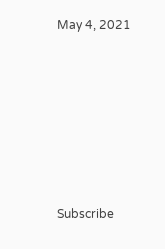May 4, 2021








Subscribe